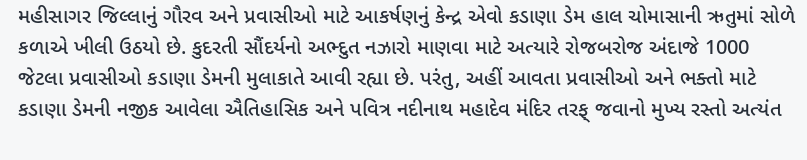મહીસાગર જિલ્લાનું ગૌરવ અને પ્રવાસીઓ માટે આકર્ષણનું કેન્દ્ર એવો કડાણા ડેમ હાલ ચોમાસાની ઋતુમાં સોળે કળાએ ખીલી ઉઠયો છે. કુદરતી સૌંદર્યનો અભ્દુત નઝારો માણવા માટે અત્યારે રોજબરોજ અંદાજે 1000 જેટલા પ્રવાસીઓ કડાણા ડેમની મુલાકાતે આવી રહ્યા છે. પરંતુ, અહીં આવતા પ્રવાસીઓ અને ભક્તો માટે કડાણા ડેમની નજીક આવેલા ઐતિહાસિક અને પવિત્ર નદીનાથ મહાદેવ મંદિર તરફ્ જવાનો મુખ્ય રસ્તો અત્યંત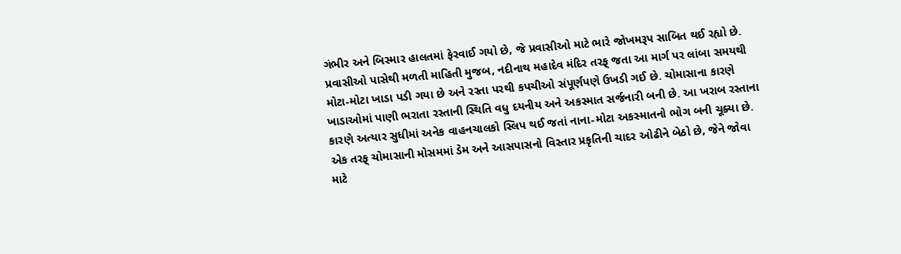ગંભીર અને બિસ્માર હાલતમાં ફેરવાઈ ગયો છે, જે પ્રવાસીઓ માટે ભારે જોખમરૂપ સાબિત થઈ રહ્યો છે.
પ્રવાસીઓ પાસેથી મળતી માહિતી મુજબ, નદીનાથ મહાદેવ મંદિર તરફ્ જતા આ માર્ગ પર લાંબા સમયથી મોટા-મોટા ખાડા પડી ગયા છે અને રસ્તા પરથી કપચીઓ સંપૂર્ણપણે ઉખડી ગઈ છે. ચોમાસાના કારણે ખાડાઓમાં પાણી ભરાતા રસ્તાની સ્થિતિ વધુ દયનીય અને અકસ્માત સર્જનારી બની છે. આ ખરાબ રસ્તાના કારણે અત્યાર સુધીમાં અનેક વાહનચાલકો સ્લિપ થઈ જતાં નાના-મોટા અકસ્માતનો ભોગ બની ચૂક્યા છે. એક તરફ્ ચોમાસાની મોસમમાં ડેમ અને આસપાસનો વિસ્તાર પ્રકૃતિની ચાદર ઓઢીને બેઠો છે, જેને જોવા માટે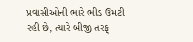પ્રવાસીઓની ભારે ભીડ ઉમટી રહી છે, ત્યારે બીજી તરફ્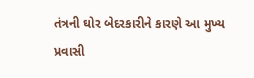તંત્રની ઘોર બેદરકારીને કારણે આ મુખ્ય પ્રવાસી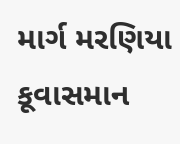માર્ગ મરણિયા કૂવાસમાન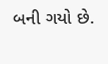બની ગયો છે.